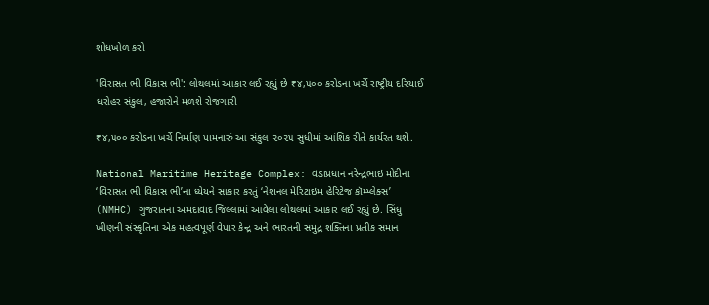શોધખોળ કરો

'વિરાસત ભી વિકાસ ભી': લોથલમાં આકાર લઈ રહ્યું છે ₹૪,૫૦૦ કરોડના ખર્ચે રાષ્ટ્રીય દરિયાઈ ધરોહર સંકુલ, હજારોને મળશે રોજગારી

₹૪,૫૦૦ કરોડના ખર્ચે નિર્માણ પામનારું આ સંકુલ ૨૦૨૫ સુધીમાં આંશિક રીતે કાર્યરત થશે.

National Maritime Heritage Complex: વડાપ્રધાન નરેન્દ્રભાઇ મોદીના ‘વિરાસત ભી વિકાસ ભી’ના ધ્યેયને સાકાર કરતું ‘નેશનલ મેરિટાઇમ હેરિટેજ કૉમ્પ્લેક્સ’ (NMHC) ગુજરાતના અમદાવાદ જિલ્લામાં આવેલા લોથલમાં આકાર લઈ રહ્યું છે. સિંધુ ખીણની સંસ્કૃતિના એક મહત્વપૂર્ણ વેપાર કેન્દ્ર અને ભારતની સમુદ્ર શક્તિના પ્રતીક સમાન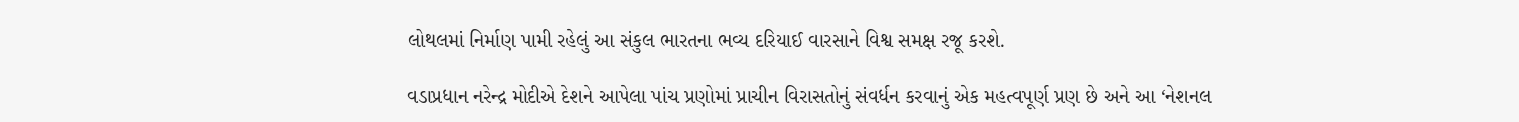લોથલમાં નિર્માણ પામી રહેલું આ સંકુલ ભારતના ભવ્ય દરિયાઈ વારસાને વિશ્વ સમક્ષ રજૂ કરશે.

વડાપ્રધાન નરેન્દ્ર મોદીએ દેશને આપેલા પાંચ પ્રણોમાં પ્રાચીન વિરાસતોનું સંવર્ધન કરવાનું એક મહત્વપૂર્ણ પ્રણ છે અને આ ‘નેશનલ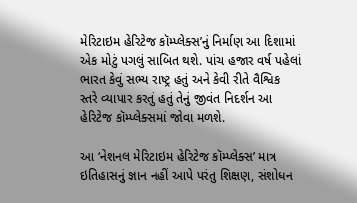મેરિટાઇમ હેરિટેજ કૉમ્પ્લેક્સ’નું નિર્માણ આ દિશામાં એક મોટું પગલું સાબિત થશે. પાંચ હજાર વર્ષ પહેલાં ભારત કેવું સભ્ય રાષ્ટ્ર હતું અને કેવી રીતે વૈશ્વિક સ્તરે વ્યાપાર કરતું હતું તેનું જીવંત નિદર્શન આ હેરિટેજ કૉમ્પ્લેક્સમાં જોવા મળશે.

આ ‘નેશનલ મેરિટાઇમ હેરિટેજ કૉમ્પ્લેક્સ’ માત્ર ઇતિહાસનું જ્ઞાન નહીં આપે પરંતુ શિક્ષણ, સંશોધન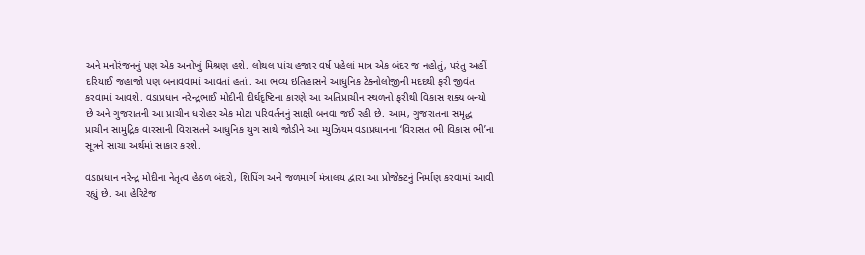અને મનોરંજનનું પણ એક અનોખું મિશ્રણ હશે. લોથલ પાંચ હજાર વર્ષ પહેલાં માત્ર એક બંદર જ નહોતું, પરંતુ અહીં દરિયાઈ જહાજો પણ બનાવવામાં આવતાં હતાં. આ ભવ્ય ઇતિહાસને આધુનિક ટેક્નોલોજીની મદદથી ફરી જીવંત કરવામાં આવશે. વડાપ્રધાન નરેન્દ્રભાઈ મોદીની દીર્ઘદૃષ્ટિના કારણે આ અતિપ્રાચીન સ્થળનો ફરીથી વિકાસ શક્ય બન્યો છે અને ગુજરાતની આ પ્રાચીન ધરોહર એક મોટા પરિવર્તનનું સાક્ષી બનવા જઈ રહી છે. આમ, ગુજરાતના સમૃદ્ધ પ્રાચીન સામુદ્રિક વારસાની વિરાસતને આધુનિક યુગ સાથે જોડીને આ મ્યુઝિયમ વડાપ્રધાનના ‘વિરાસત ભી વિકાસ ભી’ના સૂત્રને સાચા અર્થમાં સાકાર કરશે.

વડાપ્રધાન નરેન્દ્ર મોદીના નેતૃત્વ હેઠળ બંદરો, શિપિંગ અને જળમાર્ગ મંત્રાલય દ્વારા આ પ્રોજેક્ટનું નિર્માણ કરવામાં આવી રહ્યું છે. આ હેરિટેજ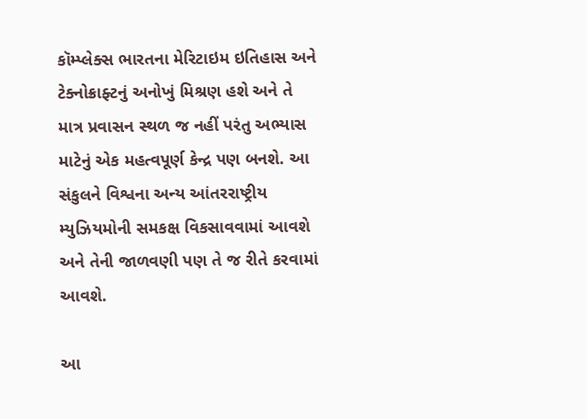કૉમ્પ્લેક્સ ભારતના મેરિટાઇમ ઇતિહાસ અને ટેક્નોક્રાફ્ટનું અનોખું મિશ્રણ હશે અને તે માત્ર પ્રવાસન સ્થળ જ નહીં પરંતુ અભ્યાસ માટેનું એક મહત્વપૂર્ણ કેન્દ્ર પણ બનશે. આ સંકુલને વિશ્વના અન્ય આંતરરાષ્ટ્રીય મ્યુઝિયમોની સમકક્ષ વિકસાવવામાં આવશે અને તેની જાળવણી પણ તે જ રીતે કરવામાં આવશે.

આ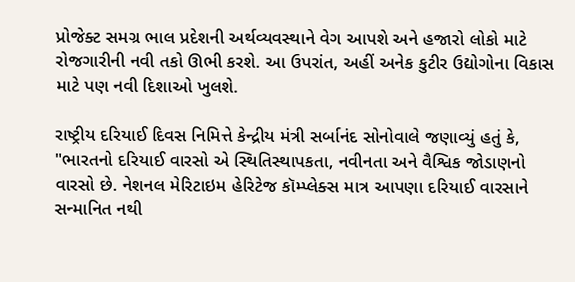પ્રોજેક્ટ સમગ્ર ભાલ પ્રદેશની અર્થવ્યવસ્થાને વેગ આપશે અને હજારો લોકો માટે રોજગારીની નવી તકો ઊભી કરશે. આ ઉપરાંત, અહીં અનેક કુટીર ઉદ્યોગોના વિકાસ માટે પણ નવી દિશાઓ ખુલશે.

રાષ્ટ્રીય દરિયાઈ દિવસ નિમિત્તે કેન્દ્રીય મંત્રી સર્બાનંદ સોનોવાલે જણાવ્યું હતું કે, "ભારતનો દરિયાઈ વારસો એ સ્થિતિસ્થાપકતા, નવીનતા અને વૈશ્વિક જોડાણનો વારસો છે. નેશનલ મેરિટાઇમ હેરિટેજ કૉમ્પ્લેક્સ માત્ર આપણા દરિયાઈ વારસાને સન્માનિત નથી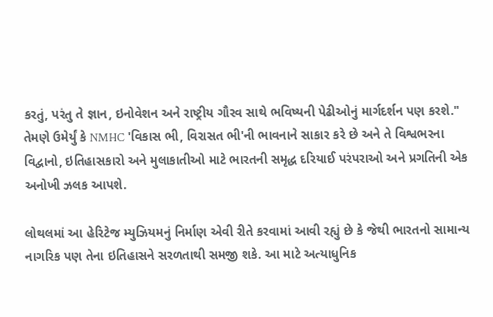કરતું, પરંતુ તે જ્ઞાન, ઇનોવેશન અને રાષ્ટ્રીય ગૌરવ સાથે ભવિષ્યની પેઢીઓનું માર્ગદર્શન પણ કરશે." તેમણે ઉમેર્યું કે NMHC 'વિકાસ ભી, વિરાસત ભી'ની ભાવનાને સાકાર કરે છે અને તે વિશ્વભરના વિદ્વાનો, ઇતિહાસકારો અને મુલાકાતીઓ માટે ભારતની સમૃદ્ધ દરિયાઈ પરંપરાઓ અને પ્રગતિની એક અનોખી ઝલક આપશે.

લોથલમાં આ હેરિટેજ મ્યુઝિયમનું નિર્માણ એવી રીતે કરવામાં આવી રહ્યું છે કે જેથી ભારતનો સામાન્ય નાગરિક પણ તેના ઇતિહાસને સરળતાથી સમજી શકે. આ માટે અત્યાધુનિક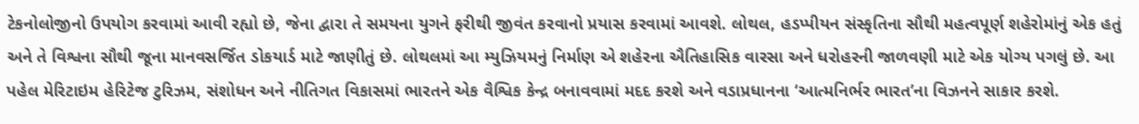ટેકનોલોજીનો ઉપયોગ કરવામાં આવી રહ્યો છે, જેના દ્વારા તે સમયના યુગને ફરીથી જીવંત કરવાનો પ્રયાસ કરવામાં આવશે. લોથલ, હડપ્પીયન સંસ્કૃતિના સૌથી મહત્વપૂર્ણ શહેરોમાંનું એક હતું અને તે વિશ્વના સૌથી જૂના માનવસર્જિત ડોકયાર્ડ માટે જાણીતું છે. લોથલમાં આ મ્યુઝિયમનું નિર્માણ એ શહેરના ઐતિહાસિક વારસા અને ધરોહરની જાળવણી માટે એક યોગ્ય પગલું છે. આ પહેલ મેરિટાઇમ હેરિટેજ ટુરિઝમ, સંશોધન અને નીતિગત વિકાસમાં ભારતને એક વૈશ્વિક કેન્દ્ર બનાવવામાં મદદ કરશે અને વડાપ્રધાનના ‘આત્મનિર્ભર ભારત’ના વિઝનને સાકાર કરશે.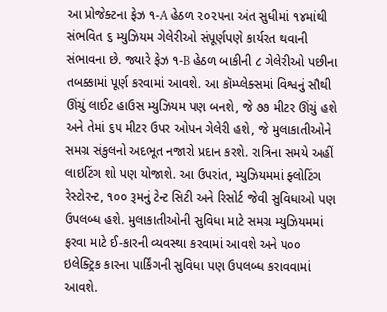આ પ્રોજેક્ટના ફેઝ ૧-A હેઠળ ૨૦૨૫ના અંત સુધીમાં ૧૪માંથી સંભવિત ૬ મ્યુઝિયમ ગેલેરીઓ સંપૂર્ણપણે કાર્યરત થવાની સંભાવના છે. જ્યારે ફેઝ ૧-B હેઠળ બાકીની ૮ ગેલેરીઓ પછીના તબક્કામાં પૂર્ણ કરવામાં આવશે. આ કૉમ્પ્લેક્સમાં વિશ્વનું સૌથી ઊંચું લાઈટ હાઉસ મ્યુઝિયમ પણ બનશે, જે ૭૭ મીટર ઊંચું હશે અને તેમાં ૬૫ મીટર ઉપર ઓપન ગેલેરી હશે, જે મુલાકાતીઓને સમગ્ર સંકુલનો અદભૂત નજારો પ્રદાન કરશે. રાત્રિના સમયે અહીં લાઇટિંગ શો પણ યોજાશે. આ ઉપરાંત, મ્યુઝિયમમાં ફ્લોટિંગ રેસ્ટોરન્ટ, ૧૦૦ રૂમનું ટેન્ટ સિટી અને રિસોર્ટ જેવી સુવિધાઓ પણ ઉપલબ્ધ હશે. મુલાકાતીઓની સુવિધા માટે સમગ્ર મ્યુઝિયમમાં ફરવા માટે ઈ-કારની વ્યવસ્થા કરવામાં આવશે અને ૫૦૦ ઇલેક્ટ્રિક કારના પાર્કિંગની સુવિધા પણ ઉપલબ્ધ કરાવવામાં આવશે.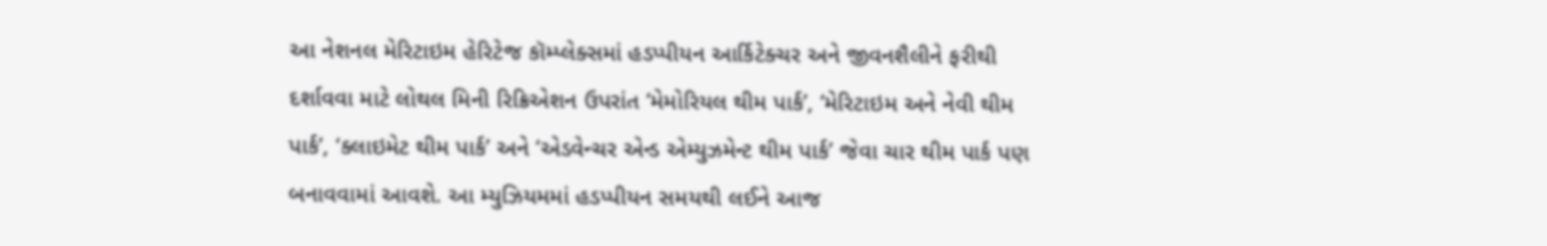આ નેશનલ મેરિટાઇમ હેરિટેજ કૉમ્પ્લેક્સમાં હડપ્પીયન આર્કિટેક્ચર અને જીવનશૈલીને ફરીથી દર્શાવવા માટે લોથલ મિની રિક્રિએશન ઉપરાંત ‘મેમોરિયલ થીમ પાર્ક’, ‘મેરિટાઇમ અને નેવી થીમ પાર્ક’, ‘ક્લાઇમેટ થીમ પાર્ક’ અને ‘એડવેન્ચર એન્ડ એમ્યુઝમેન્ટ થીમ પાર્ક’ જેવા ચાર થીમ પાર્ક પણ બનાવવામાં આવશે. આ મ્યુઝિયમમાં હડપ્પીયન સમયથી લઈને આજ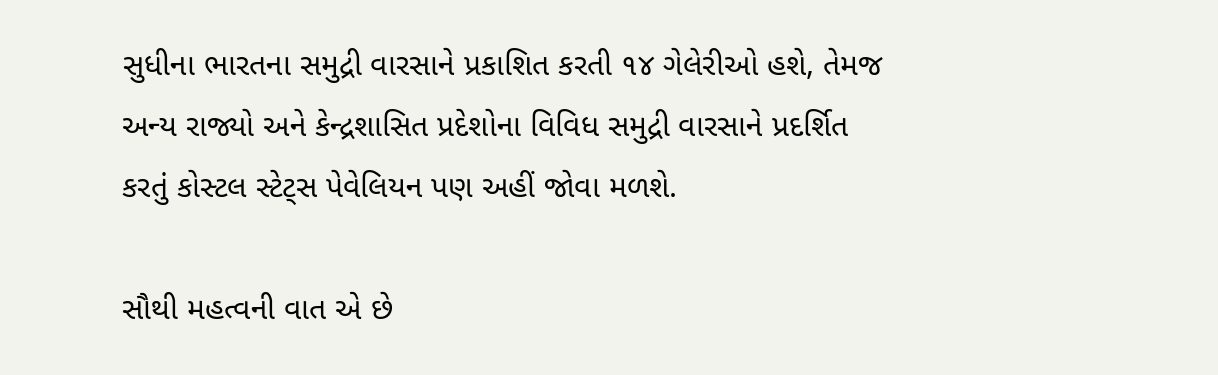સુધીના ભારતના સમુદ્રી વારસાને પ્રકાશિત કરતી ૧૪ ગેલેરીઓ હશે, તેમજ અન્ય રાજ્યો અને કેન્દ્રશાસિત પ્રદેશોના વિવિધ સમુદ્રી વારસાને પ્રદર્શિત કરતું કોસ્ટલ સ્ટેટ્સ પેવેલિયન પણ અહીં જોવા મળશે.

સૌથી મહત્વની વાત એ છે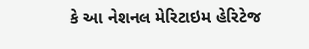કે આ નેશનલ મેરિટાઇમ હેરિટેજ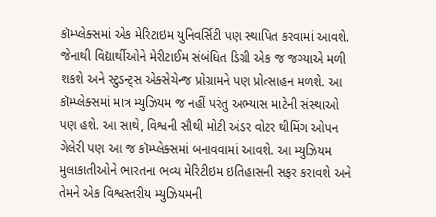કૉમ્પ્લેક્સમાં એક મેરિટાઇમ યુનિવર્સિટી પણ સ્થાપિત કરવામાં આવશે. જેનાથી વિદ્યાર્થીઓને મેરીટાઈમ સંબંધિત ડિગ્રી એક જ જગ્યાએ મળી શકશે અને સ્ટુડન્ટ્સ એક્સેચેન્જ પ્રોગ્રામને પણ પ્રોત્સાહન મળશે. આ કૉમ્પ્લેક્સમાં માત્ર મ્યુઝિયમ જ નહીં પરંતુ અભ્યાસ માટેની સંસ્થાઓ પણ હશે. આ સાથે, વિશ્વની સૌથી મોટી અંડર વોટર થીમિંગ ઓપન ગેલેરી પણ આ જ કૉમ્પ્લેક્સમાં બનાવવામાં આવશે. આ મ્યુઝિયમ મુલાકાતીઓને ભારતના ભવ્ય મેરિટીઇમ ઇતિહાસની સફર કરાવશે અને તેમને એક વિશ્વસ્તરીય મ્યુઝિયમની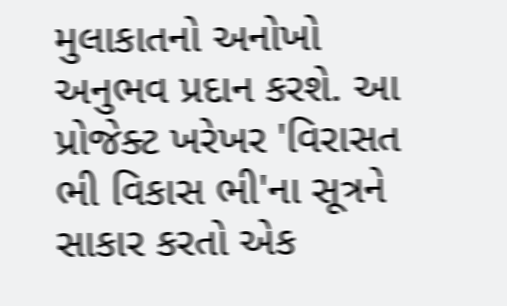મુલાકાતનો અનોખો અનુભવ પ્રદાન કરશે. આ પ્રોજેક્ટ ખરેખર 'વિરાસત ભી વિકાસ ભી'ના સૂત્રને સાકાર કરતો એક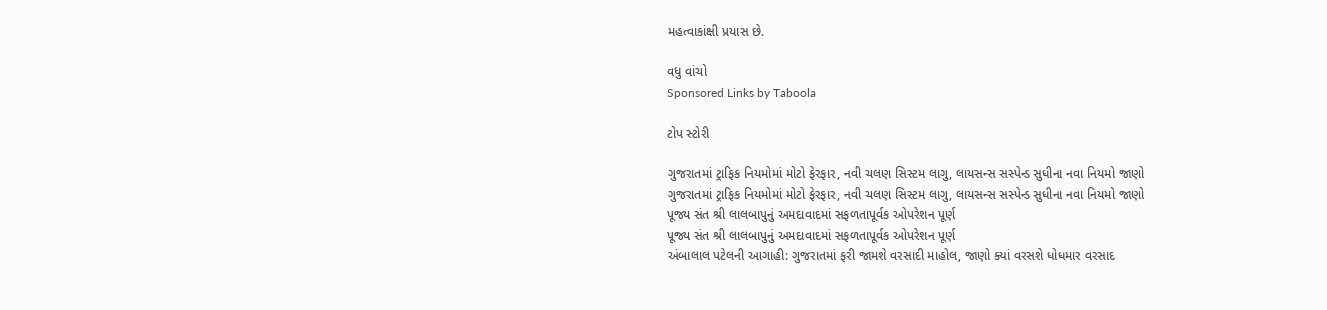મહત્વાકાંક્ષી પ્રયાસ છે.

વધુ વાંચો
Sponsored Links by Taboola

ટોપ સ્ટોરી

ગુજરાતમાં ટ્રાફિક નિયમોમાં મોટો ફેરફાર, નવી ચલણ સિસ્ટમ લાગુ, લાયસન્સ સસ્પેન્ડ સુધીના નવા નિયમો જાણો
ગુજરાતમાં ટ્રાફિક નિયમોમાં મોટો ફેરફાર, નવી ચલણ સિસ્ટમ લાગુ, લાયસન્સ સસ્પેન્ડ સુધીના નવા નિયમો જાણો
પૂજ્ય સંત શ્રી લાલબાપુનું અમદાવાદમાં સફળતાપૂર્વક ઓપરેશન પૂર્ણ
પૂજ્ય સંત શ્રી લાલબાપુનું અમદાવાદમાં સફળતાપૂર્વક ઓપરેશન પૂર્ણ
અંબાલાલ પટેલની આગાહી: ગુજરાતમાં ફરી જામશે વરસાદી માહોલ, જાણો ક્યાં વરસશે ધોધમાર વરસાદ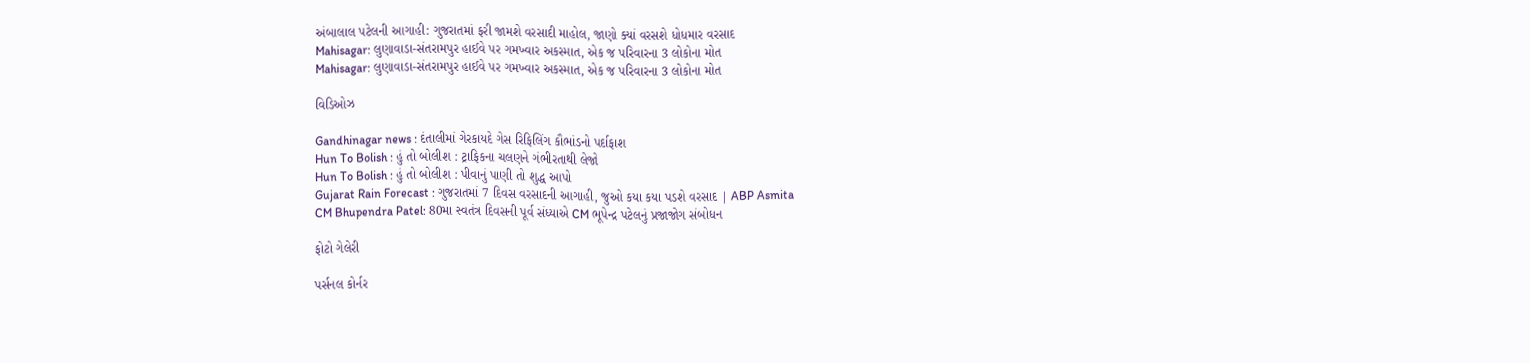અંબાલાલ પટેલની આગાહી: ગુજરાતમાં ફરી જામશે વરસાદી માહોલ, જાણો ક્યાં વરસશે ધોધમાર વરસાદ
Mahisagar: લુણાવાડા-સંતરામપુર હાઈવે પર ગમખ્વાર અકસ્માત, એક જ પરિવારના 3 લોકોના મોત
Mahisagar: લુણાવાડા-સંતરામપુર હાઈવે પર ગમખ્વાર અકસ્માત, એક જ પરિવારના 3 લોકોના મોત

વિડિઓઝ

Gandhinagar news : દંતાલીમાં ગેરકાયદે ગેસ રિફિલિંગ કૌભાંડનો પર્દાફાશ
Hun To Bolish : હું તો બોલીશ : ટ્રાફિકના ચલણને ગંભીરતાથી લેજો
Hun To Bolish : હું તો બોલીશ : પીવાનું પાણી તો શુદ્ધ આપો
Gujarat Rain Forecast : ગુજરાતમાં 7 દિવસ વરસાદની આગાહી, જુઓ કયા કયા પડશે વરસાદ | ABP Asmita
CM Bhupendra Patel: 80મા સ્વતંત્ર દિવસની પૂર્વ સંધ્યાએ CM ભૂપેન્દ્ર પટેલનું પ્રજાજોગ સંબોધન

ફોટો ગેલેરી

પર્સનલ કોર્નર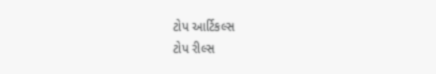ટોપ આર્ટિકલ્સ
ટોપ રીલ્સ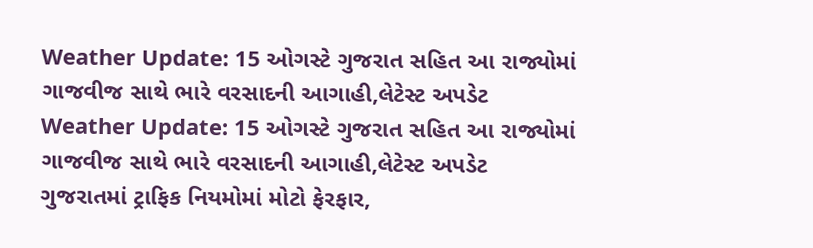Weather Update: 15 ઓગસ્ટે ગુજરાત સહિત આ રાજ્યોમાં ગાજવીજ સાથે ભારે વરસાદની આગાહી,લેટેસ્ટ અપડેટ
Weather Update: 15 ઓગસ્ટે ગુજરાત સહિત આ રાજ્યોમાં ગાજવીજ સાથે ભારે વરસાદની આગાહી,લેટેસ્ટ અપડેટ
ગુજરાતમાં ટ્રાફિક નિયમોમાં મોટો ફેરફાર,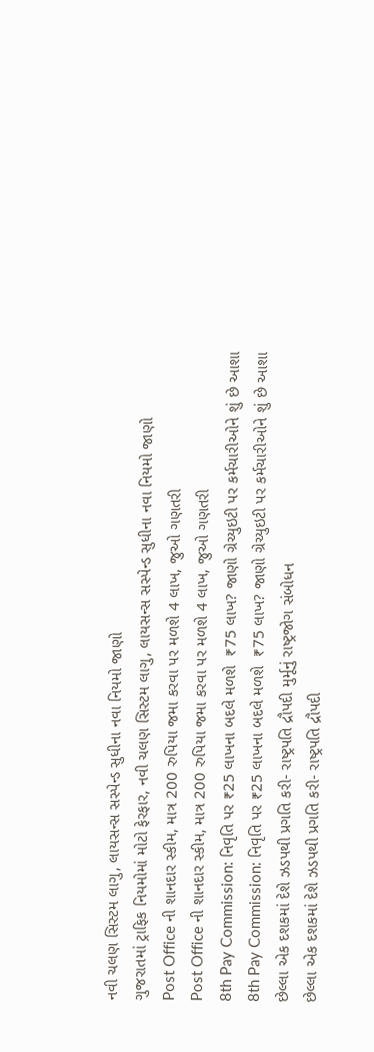નવી ચલણ સિસ્ટમ લાગુ, લાયસન્સ સસ્પેન્ડ સુધીના નવા નિયમો જાણો
ગુજરાતમાં ટ્રાફિક નિયમોમાં મોટો ફેરફાર, નવી ચલણ સિસ્ટમ લાગુ, લાયસન્સ સસ્પેન્ડ સુધીના નવા નિયમો જાણો
Post Office ની શાનદાર સ્કીમ, માત્ર 200 રુપિયા જમા કરવા પર મળશે 4 લાખ, જુઓ ગણતરી
Post Office ની શાનદાર સ્કીમ, માત્ર 200 રુપિયા જમા કરવા પર મળશે 4 લાખ, જુઓ ગણતરી
8th Pay Commission: નિવૃતિ પર ₹25 લાખના બદલે મળશે  ₹75 લાખ? જાણો ગ્રેચ્યુઇટી પર કર્મચારીઓને શું છે આશા
8th Pay Commission: નિવૃતિ પર ₹25 લાખના બદલે મળશે  ₹75 લાખ? જાણો ગ્રેચ્યુઇટી પર કર્મચારીઓને શું છે આશા
છેલ્લા એક દશકમાં દેશે ઝડપથી પ્રગતિ કરી- રાષ્ટ્રપતિ દ્રૌપદી મુર્મૂનું રાષ્ટ્રજોગ સંબોધન
છેલ્લા એક દશકમાં દેશે ઝડપથી પ્રગતિ કરી- રાષ્ટ્રપતિ દ્રૌપદી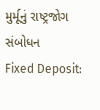મુર્મૂનું રાષ્ટ્રજોગ સંબોધન
Fixed Deposit: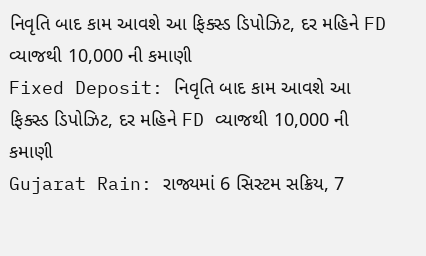નિવૃતિ બાદ કામ આવશે આ ફિક્સ્ડ ડિપોઝિટ, દર મહિને FD વ્યાજથી 10,000 ની કમાણી
Fixed Deposit: નિવૃતિ બાદ કામ આવશે આ ફિક્સ્ડ ડિપોઝિટ, દર મહિને FD વ્યાજથી 10,000 ની કમાણી
Gujarat Rain: રાજ્યમાં 6 સિસ્ટમ સક્રિય, 7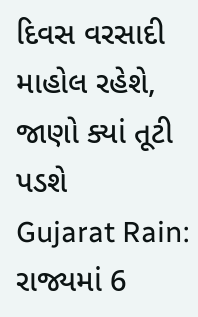દિવસ વરસાદી માહોલ રહેશે, જાણો ક્યાં તૂટી પડશે
Gujarat Rain: રાજ્યમાં 6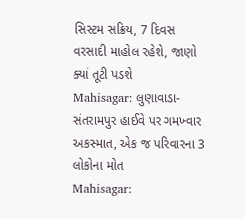સિસ્ટમ સક્રિય, 7 દિવસ વરસાદી માહોલ રહેશે, જાણો ક્યાં તૂટી પડશે
Mahisagar: લુણાવાડા-સંતરામપુર હાઈવે પર ગમખ્વાર અકસ્માત, એક જ પરિવારના 3 લોકોના મોત
Mahisagar: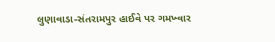લુણાવાડા-સંતરામપુર હાઈવે પર ગમખ્વાર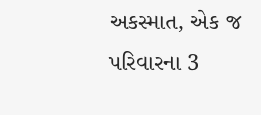અકસ્માત, એક જ પરિવારના 3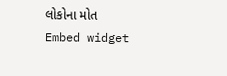લોકોના મોત
Embed widget